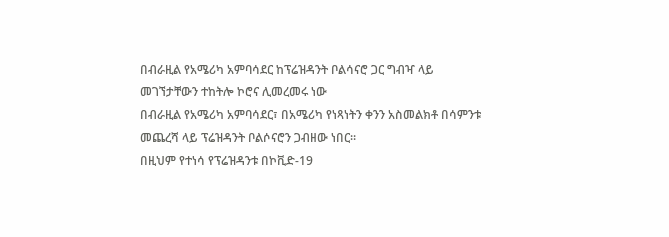በብራዚል የአሜሪካ አምባሳደር ከፕሬዝዳንት ቦልሳናሮ ጋር ግብዣ ላይ መገኘታቸውን ተከትሎ ኮሮና ሊመረመሩ ነው
በብራዚል የአሜሪካ አምባሳደር፣ በአሜሪካ የነጻነትን ቀንን አስመልክቶ በሳምንቱ መጨረሻ ላይ ፕሬዝዳንት ቦልሶናሮን ጋብዘው ነበር።
በዚህም የተነሳ የፕሬዝዳንቱ በኮቪድ-19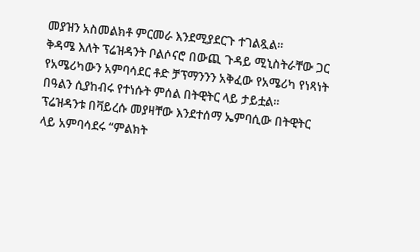መያዝን አስመልክቶ ምርመራ እንደሚያደርጉ ተገልጿል።
ቅዳሜ እለት ፕሬዝዳንት ቦልሶናሮ በውጪ ጉዳይ ሚኒስትራቸው ጋር የአሜሪካውን አምባሳደር ቶድ ቻፕማንንን አቅፈው የአሜሪካ የነጻነት በዓልን ሲያከብሩ የተነሱት ምሰል በትዊትር ላይ ታይቷል።
ፕሬዝዳንቱ በቫይረሱ መያዛቸው እንደተሰማ ኤምባሲው በትዊትር ላይ አምባሳደሩ “ምልክት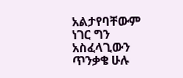አልታየባቸውም ነገር ግን አስፈላጊውን ጥንቃቄ ሁሉ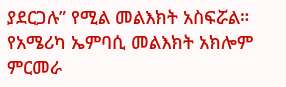ያደርጋሉ” የሚል መልእክት አስፍሯል።
የአሜሪካ ኤምባሲ መልእክት አክሎም ምርመራ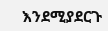እንደሚያደርጉ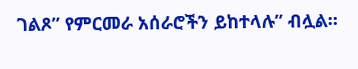ገልጾ” የምርመራ አሰራሮችን ይከተላሉ” ብሏል።